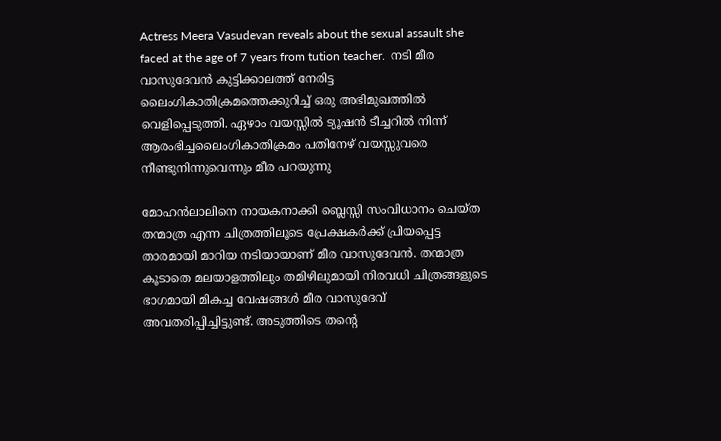Actress Meera Vasudevan reveals about the sexual assault she faced at the age of 7 years from tution teacher.  നടി മീര വാസുദേവൻ കുട്ടിക്കാലത്ത് നേരിട്ട ലൈംഗികാതിക്രമത്തെക്കുറിച്ച് ഒരു അഭിമുഖത്തിൽ വെളിപ്പെടുത്തി. ഏഴാം വയസ്സിൽ ട്യൂഷൻ ടീച്ചറിൽ നിന്ന് ആരംഭിച്ചലൈംഗികാതിക്രമം പതിനേഴ് വയസ്സുവരെ നീണ്ടുനിന്നുവെന്നും മീര പറയുന്നു

മോഹൻലാലിനെ നായകനാക്കി ബ്ലെസ്സി സംവിധാനം ചെയ്ത തന്മാത്ര എന്ന ചിത്രത്തിലൂടെ പ്രേക്ഷകർക്ക് പ്രിയപ്പെട്ട താരമായി മാറിയ നടിയായാണ് മീര വാസുദേവൻ. തന്മാത്ര കൂടാതെ മലയാളത്തിലും തമിഴിലുമായി നിരവധി ചിത്രങ്ങളുടെ ഭാഗമായി മികച്ച വേഷങ്ങൾ മീര വാസുദേവ് അവതരിപ്പിച്ചിട്ടുണ്ട്. അടുത്തിടെ തന്റെ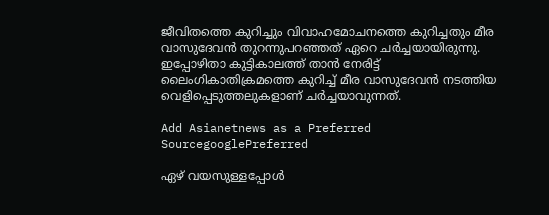ജീവിതത്തെ കുറിച്ചും വിവാഹമോചനത്തെ കുറിച്ചതും മീര വാസുദേവൻ തുറന്നുപറഞ്ഞത് ഏറെ ചർച്ചയായിരുന്നു. ഇപ്പോഴിതാ കുട്ടികാലത്ത് താൻ നേരിട്ട് ലൈംഗികാതിക്രമത്തെ കുറിച്ച് മീര വാസുദേവൻ നടത്തിയ വെളിപ്പെടുത്തലുകളാണ് ചർച്ചയാവുന്നത്.

Add Asianetnews as a Preferred SourcegooglePreferred

ഏഴ് വയസുള്ളപ്പോൾ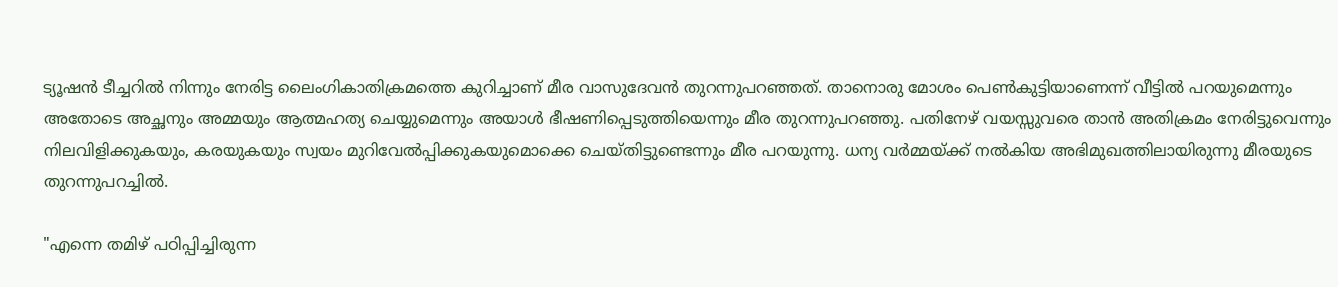ട്യൂഷൻ ടീച്ചറിൽ നിന്നും നേരിട്ട ലൈംഗികാതിക്രമത്തെ കുറിച്ചാണ് മീര വാസുദേവൻ തുറന്നുപറഞ്ഞത്. താനൊരു മോശം പെൺകുട്ടിയാണെന്ന് വീട്ടിൽ പറയുമെന്നും അതോടെ അച്ഛനും അമ്മയും ആത്മഹത്യ ചെയ്യുമെന്നും അയാൾ ഭീഷണിപ്പെടുത്തിയെന്നും മീര തുറന്നുപറഞ്ഞു. പതിനേഴ് വയസ്സുവരെ താൻ അതിക്രമം നേരിട്ടുവെന്നും നിലവിളിക്കുകയും, കരയുകയും സ്വയം മുറിവേൽപ്പിക്കുകയുമൊക്കെ ചെയ്തിട്ടുണ്ടെന്നും മീര പറയുന്നു. ധന്യ വർമ്മയ്ക്ക് നൽകിയ അഭിമുഖത്തിലായിരുന്നു മീരയുടെ തുറന്നുപറച്ചിൽ.

"എന്നെ തമിഴ് പഠിപ്പിച്ചിരുന്ന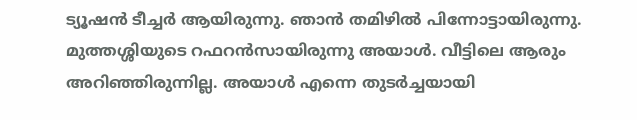ട്യൂഷൻ ടീച്ചർ ആയിരുന്നു. ഞാന്‍ തമിഴില്‍ പിന്നോട്ടായിരുന്നു. മുത്തശ്ശിയുടെ റഫറന്‍സായിരുന്നു അയാള്‍. വീട്ടിലെ ആരും അറിഞ്ഞിരുന്നില്ല. അയാള്‍ എന്നെ തുടര്‍ച്ചയായി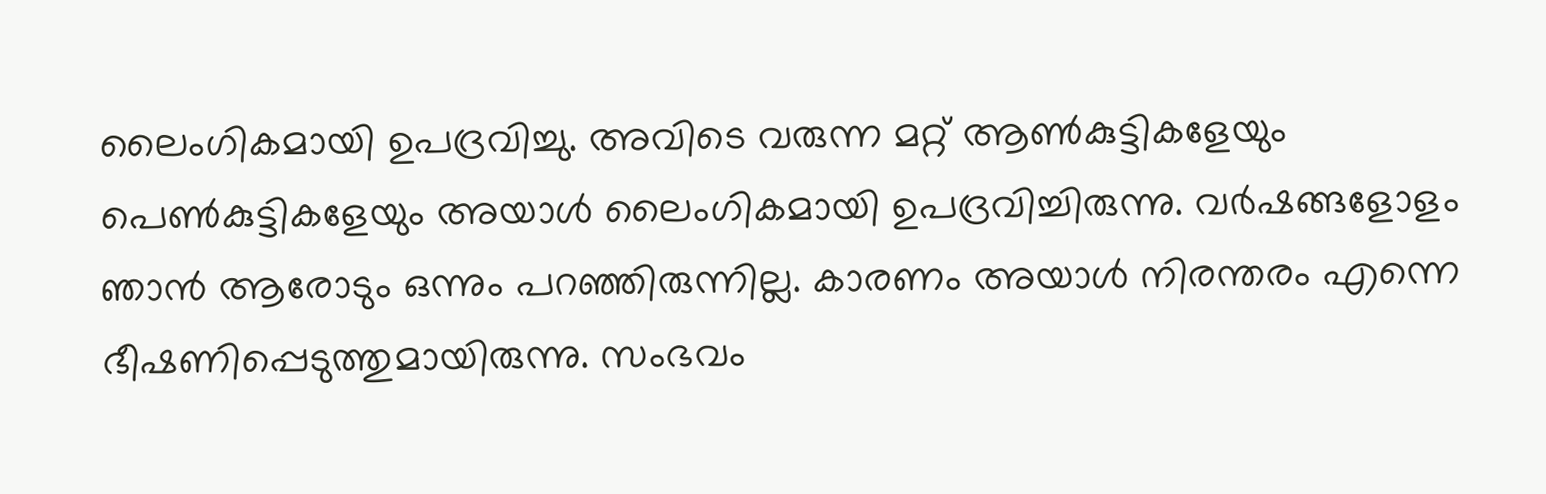ലൈംഗികമായി ഉപദ്രവിച്ചു. അവിടെ വരുന്ന മറ്റ് ആണ്‍കുട്ടികളേയും പെണ്‍കുട്ടികളേയും അയാള്‍ ലൈംഗികമായി ഉപദ്രവിച്ചിരുന്നു. വര്‍ഷങ്ങളോളം ഞാന്‍ ആരോടും ഒന്നും പറഞ്ഞിരുന്നില്ല. കാരണം അയാള്‍ നിരന്തരം എന്നെ ഭീഷണിപ്പെടുത്തുമായിരുന്നു. സംഭവം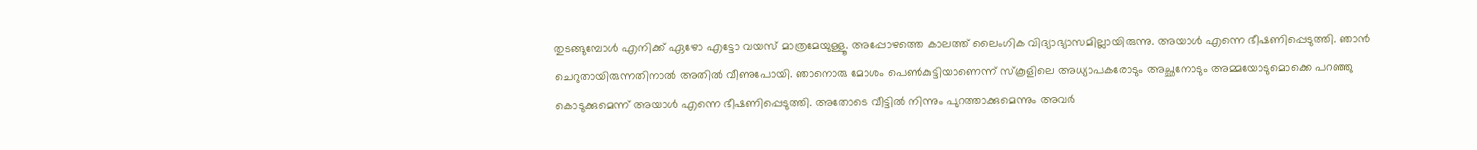തുടങ്ങുമ്പോള്‍ എനിക്ക് ഏഴോ എട്ടോ വയസ് മാത്രമേയുള്ളൂ. അപ്പോഴത്തെ കാലത്ത് ലൈംഗിക വിദ്യാഭ്യാസമില്ലായിരുന്നു. അയാള്‍ എന്നെ ഭീഷണിപ്പെടുത്തി. ഞാന്‍ ചെറുതായിരുന്നതിനാല്‍ അതില്‍ വീണുപോയി. ഞാനൊരു മോശം പെണ്‍കുട്ടിയാണെന്ന് സ്‌കൂളിലെ അധ്യാപകരോടും അച്ഛനോടും അമ്മയോടുമൊക്കെ പറഞ്ഞു കൊടുക്കുമെന്ന് അയാള്‍ എന്നെ ഭീഷണിപ്പെടുത്തി. അതോടെ വീട്ടില്‍ നിന്നും പുറത്താക്കുമെന്നും അവര്‍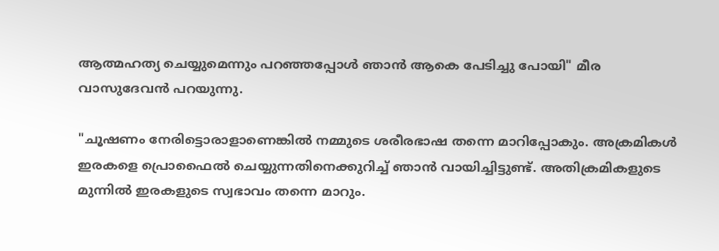ആത്മഹത്യ ചെയ്യുമെന്നും പറഞ്ഞപ്പോള്‍ ഞാന്‍ ആകെ പേടിച്ചു പോയി" മീര വാസുദേവൻ പറയുന്നു.

"ചൂഷണം നേരിട്ടൊരാളാണെങ്കില്‍ നമ്മുടെ ശരീരഭാഷ തന്നെ മാറിപ്പോകും. അക്രമികള്‍ ഇരകളെ പ്രൊഫൈല്‍ ചെയ്യുന്നതിനെക്കുറിച്ച് ഞാന്‍ വായിച്ചിട്ടുണ്ട്. അതിക്രമികളുടെ മുന്നില്‍ ഇരകളുടെ സ്വഭാവം തന്നെ മാറും.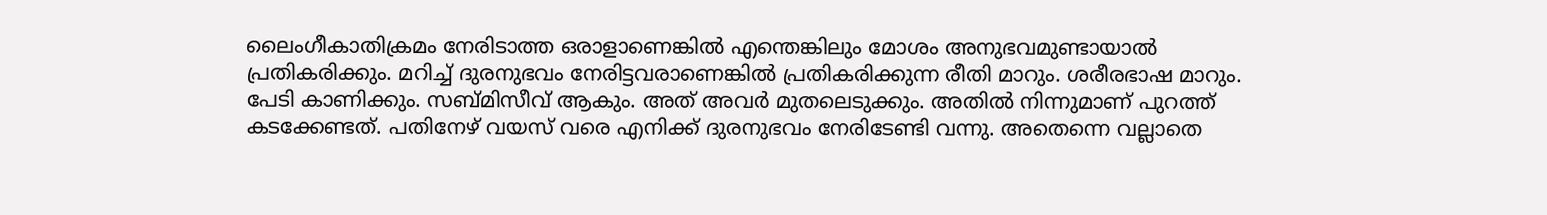ലൈംഗീകാതിക്രമം നേരിടാത്ത ഒരാളാണെങ്കില്‍ എന്തെങ്കിലും മോശം അനുഭവമുണ്ടായാല്‍ പ്രതികരിക്കും. മറിച്ച് ദുരനുഭവം നേരിട്ടവരാണെങ്കില്‍ പ്രതികരിക്കുന്ന രീതി മാറും. ശരീരഭാഷ മാറും. പേടി കാണിക്കും. സബ്മിസീവ് ആകും. അത് അവര്‍ മുതലെടുക്കും. അതില്‍ നിന്നുമാണ് പുറത്ത് കടക്കേണ്ടത്. പതിനേഴ് വയസ് വരെ എനിക്ക് ദുരനുഭവം നേരിടേണ്ടി വന്നു. അതെന്നെ വല്ലാതെ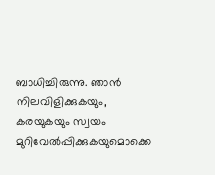ബാധിച്ചിരുന്നു. ഞാന്‍ നിലവിളിക്കുകയും, കരയുകയും സ്വയം മുറിവേല്‍പ്പിക്കുകയുമൊക്കെ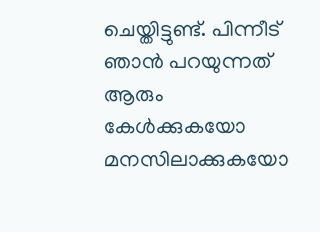ചെയ്തിട്ടുണ്ട്. പിന്നീട് ഞാന്‍ പറയുന്നത് ആരും കേള്‍ക്കുകയോ മനസിലാക്കുകയോ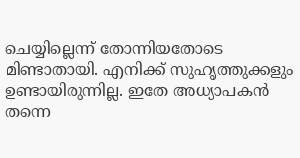ചെയ്യില്ലെന്ന് തോന്നിയതോടെ മിണ്ടാതായി. എനിക്ക് സുഹൃത്തുക്കളും ഉണ്ടായിരുന്നില്ല. ഇതേ അധ്യാപകന്‍ തന്നെ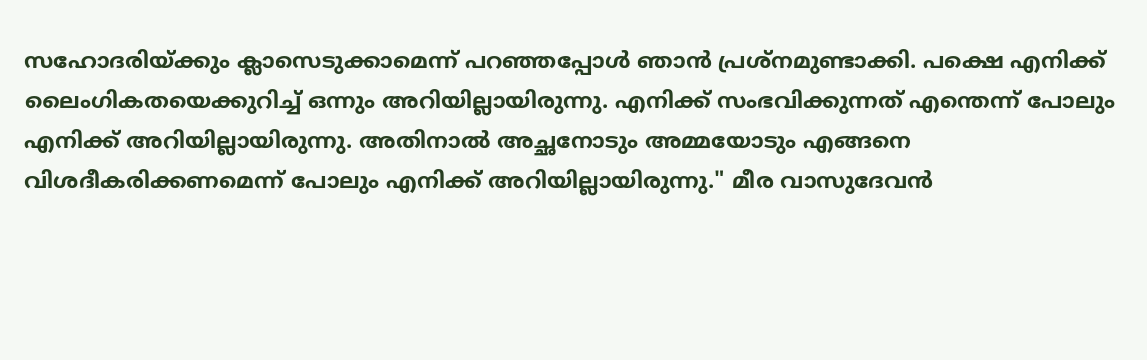സഹോദരിയ്ക്കും ക്ലാസെടുക്കാമെന്ന് പറഞ്ഞപ്പോള്‍ ഞാന്‍ പ്രശ്‌നമുണ്ടാക്കി. പക്ഷെ എനിക്ക് ലൈംഗികതയെക്കുറിച്ച് ഒന്നും അറിയില്ലായിരുന്നു. എനിക്ക് സംഭവിക്കുന്നത് എന്തെന്ന് പോലും എനിക്ക് അറിയില്ലായിരുന്നു. അതിനാല്‍ അച്ഛനോടും അമ്മയോടും എങ്ങനെ വിശദീകരിക്കണമെന്ന് പോലും എനിക്ക് അറിയില്ലായിരുന്നു." മീര വാസുദേവൻ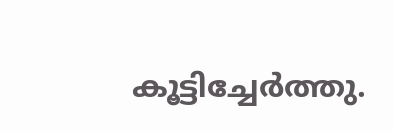കൂട്ടിച്ചേർത്തു.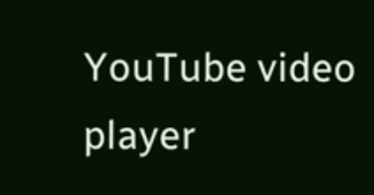YouTube video player